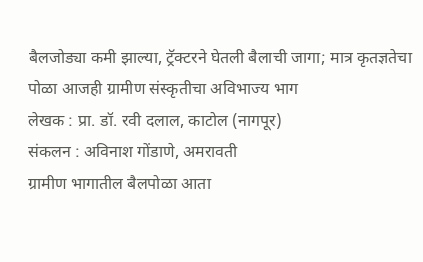बैलजोड्या कमी झाल्या, ट्रॅक्टरने घेतली बैलाची जागा; मात्र कृतज्ञतेचा पोळा आजही ग्रामीण संस्कृतीचा अविभाज्य भाग
लेखक : प्रा. डॉ. रवी दलाल, काटोल (नागपूर)
संकलन : अविनाश गोंडाणे, अमरावती
ग्रामीण भागातील बैलपोळा आता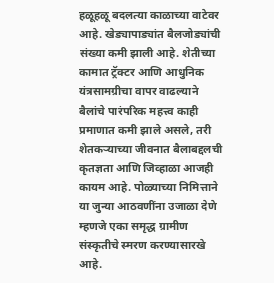हळूहळू बदलत्या काळाच्या वाटेवर आहे. खेड्यापाड्यांत बैलजोड्यांची संख्या कमी झाली आहे. शेतीच्या कामात ट्रॅक्टर आणि आधुनिक यंत्रसामग्रीचा वापर वाढल्याने बैलांचे पारंपरिक महत्त्व काही प्रमाणात कमी झाले असले, तरी शेतकऱ्याच्या जीवनात बैलाबद्दलची कृतज्ञता आणि जिव्हाळा आजही कायम आहे. पोळ्याच्या निमित्ताने या जुन्या आठवणींना उजाळा देणे म्हणजे एका समृद्ध ग्रामीण संस्कृतीचे स्मरण करण्यासारखे आहे.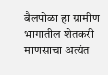बैलपोळा हा ग्रामीण भागातील शेतकरी माणसाचा अत्यंत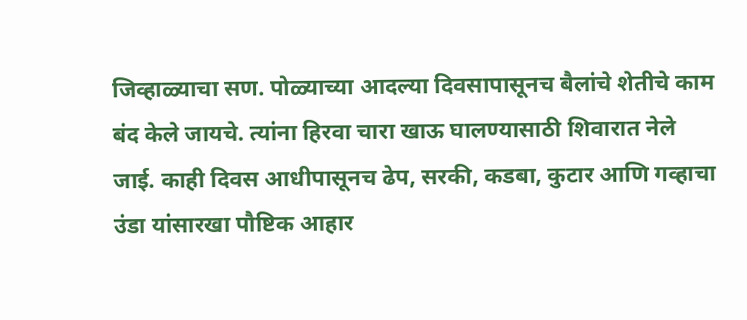जिव्हाळ्याचा सण. पोळ्याच्या आदल्या दिवसापासूनच बैलांचे शेतीचे काम बंद केले जायचे. त्यांना हिरवा चारा खाऊ घालण्यासाठी शिवारात नेले जाई. काही दिवस आधीपासूनच ढेप, सरकी, कडबा, कुटार आणि गव्हाचा उंडा यांसारखा पौष्टिक आहार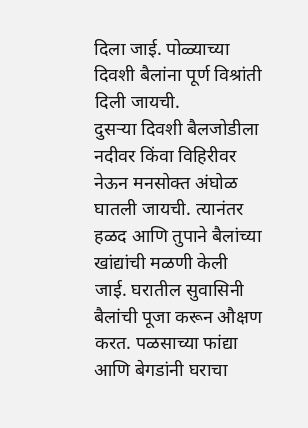दिला जाई. पोळ्याच्या दिवशी बैलांना पूर्ण विश्रांती दिली जायची.
दुसऱ्या दिवशी बैलजोडीला नदीवर किंवा विहिरीवर नेऊन मनसोक्त अंघोळ घातली जायची. त्यानंतर हळद आणि तुपाने बैलांच्या खांद्यांची मळणी केली जाई. घरातील सुवासिनी बैलांची पूजा करून औक्षण करत. पळसाच्या फांद्या आणि बेगडांनी घराचा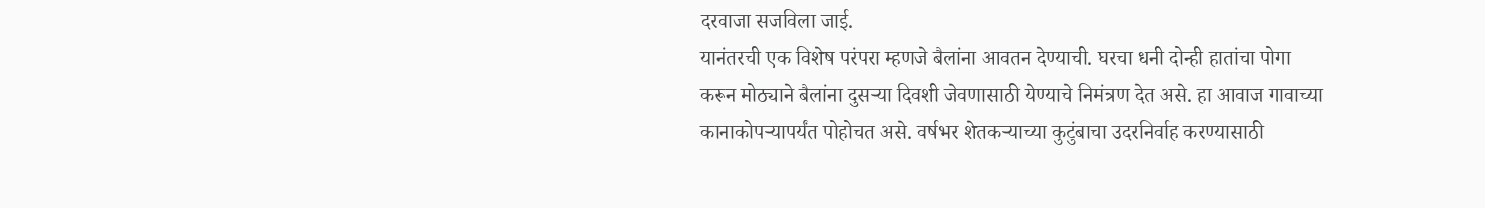दरवाजा सजविला जाई.
यानंतरची एक विशेष परंपरा म्हणजे बैलांना आवतन देण्याची. घरचा धनी दोन्ही हातांचा पोगा करून मोठ्याने बैलांना दुसऱ्या दिवशी जेवणासाठी येण्याचे निमंत्रण देत असे. हा आवाज गावाच्या कानाकोपऱ्यापर्यंत पोहोचत असे. वर्षभर शेतकऱ्याच्या कुटुंबाचा उदरनिर्वाह करण्यासाठी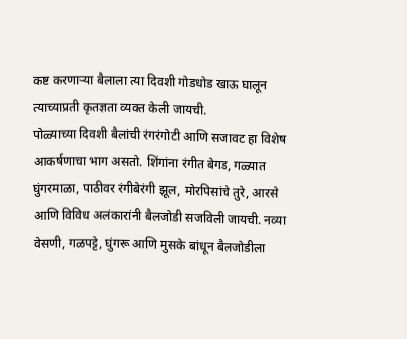कष्ट करणाऱ्या बैलाला त्या दिवशी गोडधोड खाऊ घालून त्याच्याप्रती कृतज्ञता व्यक्त केली जायची.
पोळ्याच्या दिवशी बैलांची रंगरंगोटी आणि सजावट हा विशेष आकर्षणाचा भाग असतो. शिंगांना रंगीत बेगड, गळ्यात घुंगरमाळा, पाठीवर रंगीबेरंगी झूल, मोरपिसांचे तुरे, आरसे आणि विविध अलंकारांनी बैलजोडी सजविली जायची. नव्या वेसणी, गळपट्टे, घुंगरू आणि मुसके बांधून बैलजोडीला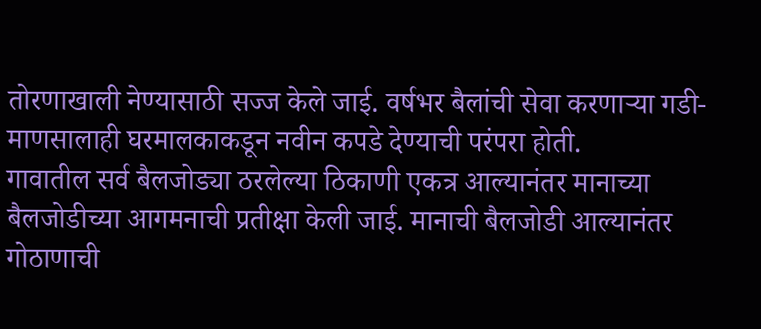तोरणाखाली नेण्यासाठी सज्ज केले जाई. वर्षभर बैलांची सेवा करणाऱ्या गडी-माणसालाही घरमालकाकडून नवीन कपडे देण्याची परंपरा होती.
गावातील सर्व बैलजोड्या ठरलेल्या ठिकाणी एकत्र आल्यानंतर मानाच्या बैलजोडीच्या आगमनाची प्रतीक्षा केली जाई. मानाची बैलजोडी आल्यानंतर गोठाणाची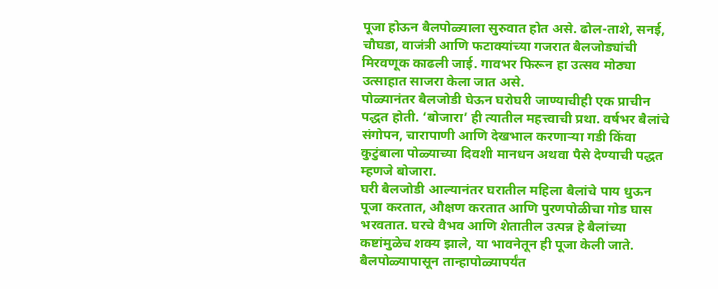पूजा होऊन बैलपोळ्याला सुरुवात होत असे. ढोल-ताशे, सनई, चौघडा, वाजंत्री आणि फटाक्यांच्या गजरात बैलजोड्यांची मिरवणूक काढली जाई. गावभर फिरून हा उत्सव मोठ्या उत्साहात साजरा केला जात असे.
पोळ्यानंतर बैलजोडी घेऊन घरोघरी जाण्याचीही एक प्राचीन पद्धत होती. ‘बोजारा’ ही त्यातील महत्त्वाची प्रथा. वर्षभर बैलांचे संगोपन, चारापाणी आणि देखभाल करणाऱ्या गडी किंवा कुटुंबाला पोळ्याच्या दिवशी मानधन अथवा पैसे देण्याची पद्धत म्हणजे बोजारा.
घरी बैलजोडी आल्यानंतर घरातील महिला बैलांचे पाय धुऊन पूजा करतात, औक्षण करतात आणि पुरणपोळीचा गोड घास भरवतात. घरचे वैभव आणि शेतातील उत्पन्न हे बैलांच्या कष्टांमुळेच शक्य झाले, या भावनेतून ही पूजा केली जाते.
बैलपोळ्यापासून तान्हापोळ्यापर्यंत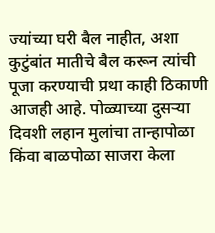ज्यांच्या घरी बैल नाहीत, अशा कुटुंबांत मातीचे बैल करून त्यांची पूजा करण्याची प्रथा काही ठिकाणी आजही आहे. पोळ्याच्या दुसऱ्या दिवशी लहान मुलांचा तान्हापोळा किंवा बाळपोळा साजरा केला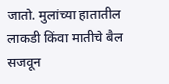जातो. मुलांच्या हातातील लाकडी किंवा मातीचे बैल सजवून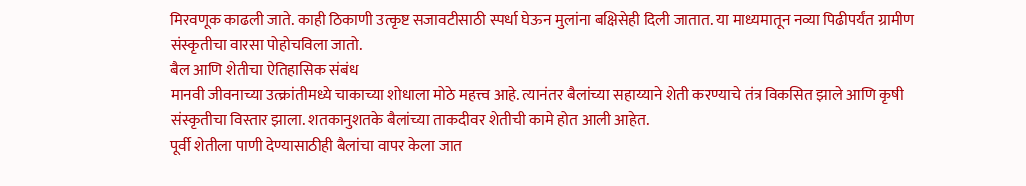मिरवणूक काढली जाते. काही ठिकाणी उत्कृष्ट सजावटीसाठी स्पर्धा घेऊन मुलांना बक्षिसेही दिली जातात. या माध्यमातून नव्या पिढीपर्यंत ग्रामीण संस्कृतीचा वारसा पोहोचविला जातो.
बैल आणि शेतीचा ऐतिहासिक संबंध
मानवी जीवनाच्या उत्क्रांतीमध्ये चाकाच्या शोधाला मोठे महत्त्व आहे. त्यानंतर बैलांच्या सहाय्याने शेती करण्याचे तंत्र विकसित झाले आणि कृषी संस्कृतीचा विस्तार झाला. शतकानुशतके बैलांच्या ताकदीवर शेतीची कामे होत आली आहेत.
पूर्वी शेतीला पाणी देण्यासाठीही बैलांचा वापर केला जात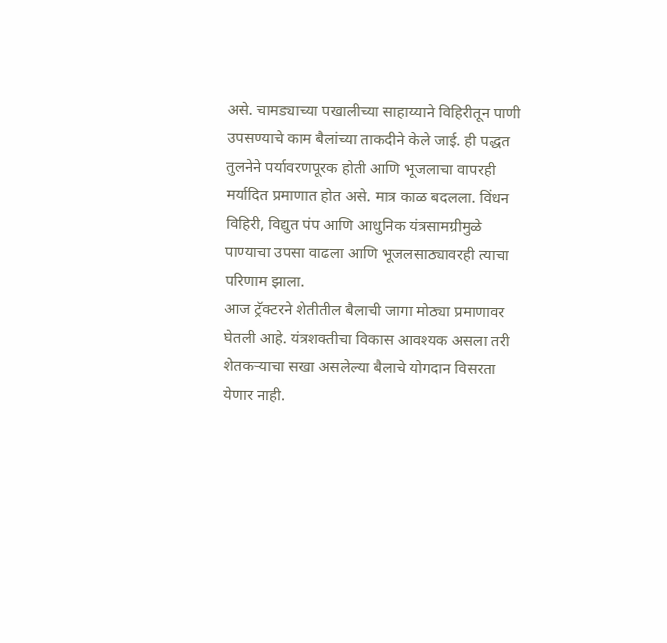असे. चामड्याच्या पखालीच्या साहाय्याने विहिरीतून पाणी उपसण्याचे काम बैलांच्या ताकदीने केले जाई. ही पद्धत तुलनेने पर्यावरणपूरक होती आणि भूजलाचा वापरही मर्यादित प्रमाणात होत असे. मात्र काळ बदलला. विंधन विहिरी, विद्युत पंप आणि आधुनिक यंत्रसामग्रीमुळे पाण्याचा उपसा वाढला आणि भूजलसाठ्यावरही त्याचा परिणाम झाला.
आज ट्रॅक्टरने शेतीतील बैलाची जागा मोठ्या प्रमाणावर घेतली आहे. यंत्रशक्तीचा विकास आवश्यक असला तरी शेतकऱ्याचा सखा असलेल्या बैलाचे योगदान विसरता येणार नाही.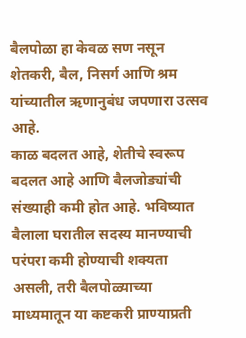बैलपोळा हा केवळ सण नसून शेतकरी, बैल, निसर्ग आणि श्रम यांच्यातील ऋणानुबंध जपणारा उत्सव आहे.
काळ बदलत आहे, शेतीचे स्वरूप बदलत आहे आणि बैलजोड्यांची संख्याही कमी होत आहे. भविष्यात बैलाला घरातील सदस्य मानण्याची परंपरा कमी होण्याची शक्यता असली, तरी बैलपोळ्याच्या माध्यमातून या कष्टकरी प्राण्याप्रती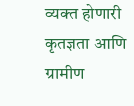व्यक्त होणारी कृतज्ञता आणि ग्रामीण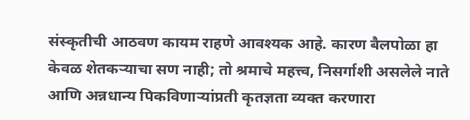संस्कृतीची आठवण कायम राहणे आवश्यक आहे. कारण बैलपोळा हा केवळ शेतकऱ्याचा सण नाही; तो श्रमाचे महत्त्व, निसर्गाशी असलेले नाते आणि अन्नधान्य पिकविणाऱ्यांप्रती कृतज्ञता व्यक्त करणारा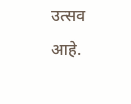उत्सव आहे.